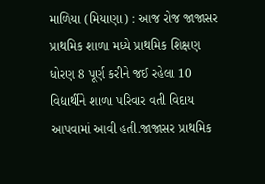માળિયા (મિયાણા) : આજ રોજ જાજાસર પ્રાથમિક શાળા મધ્યે પ્રાથમિક શિક્ષણ ધોરણ 8 પૂર્ણ કરીને જઈ રહેલા 10 વિદ્યાર્થીને શાળા પરિવાર વતી વિદાય આપવામાં આવી હતી.જાજાસર પ્રાથમિક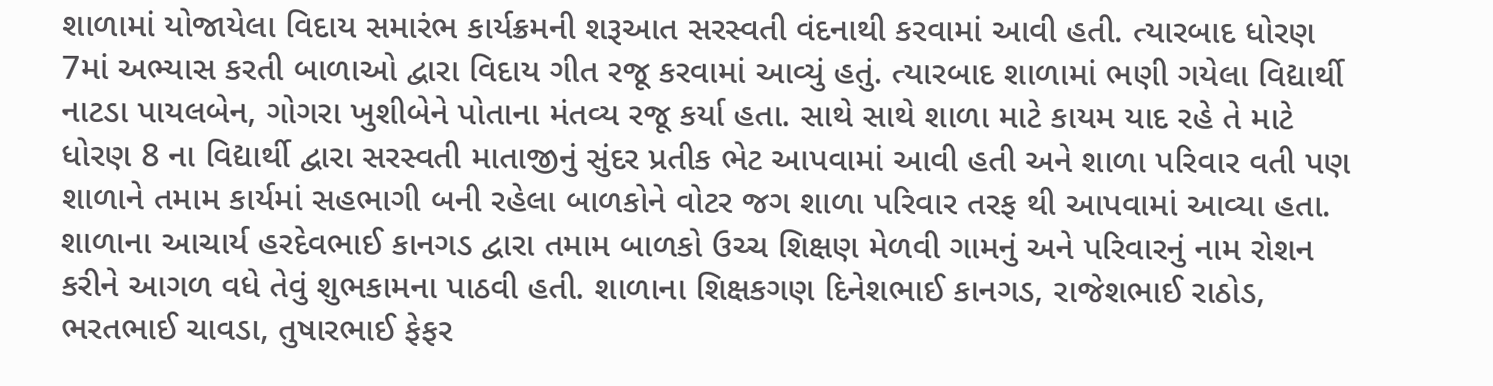શાળામાં યોજાયેલા વિદાય સમારંભ કાર્યક્રમની શરૂઆત સરસ્વતી વંદનાથી કરવામાં આવી હતી. ત્યારબાદ ધોરણ 7માં અભ્યાસ કરતી બાળાઓ દ્વારા વિદાય ગીત રજૂ કરવામાં આવ્યું હતું. ત્યારબાદ શાળામાં ભણી ગયેલા વિદ્યાર્થી નાટડા પાયલબેન, ગોગરા ખુશીબેને પોતાના મંતવ્ય રજૂ કર્યા હતા. સાથે સાથે શાળા માટે કાયમ યાદ રહે તે માટે ધોરણ 8 ના વિદ્યાર્થી દ્વારા સરસ્વતી માતાજીનું સુંદર પ્રતીક ભેટ આપવામાં આવી હતી અને શાળા પરિવાર વતી પણ શાળાને તમામ કાર્યમાં સહભાગી બની રહેલા બાળકોને વોટર જગ શાળા પરિવાર તરફ થી આપવામાં આવ્યા હતા. શાળાના આચાર્ય હરદેવભાઈ કાનગડ દ્વારા તમામ બાળકો ઉચ્ચ શિક્ષણ મેળવી ગામનું અને પરિવારનું નામ રોશન કરીને આગળ વધે તેવું શુભકામના પાઠવી હતી. શાળાના શિક્ષકગણ દિનેશભાઈ કાનગડ, રાજેશભાઈ રાઠોડ, ભરતભાઈ ચાવડા, તુષારભાઈ ફેફર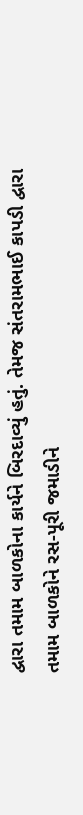દ્વારા તમામ બાળકોના કાર્યને બિરદાવ્યું હતું. તેમજ સંતરામભાઈ કાપડી દ્વારા તમામ બાળકોને રસ-પૂરી જમાડીને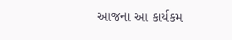આજના આ કાર્યકમ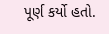પૂર્ણ કર્યો હતો.